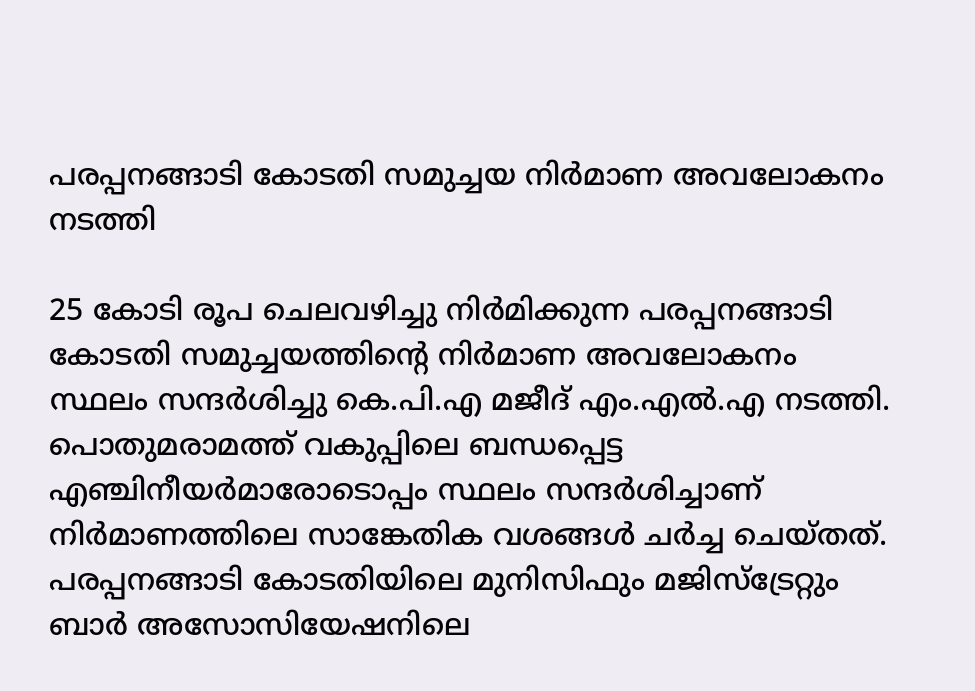പരപ്പനങ്ങാടി കോടതി സമുച്ചയ നിര്‍മാണ അവലോകനം നടത്തി

25 കോടി രൂപ ചെലവഴിച്ചു നിര്‍മിക്കുന്ന പരപ്പനങ്ങാടി കോടതി സമുച്ചയത്തിന്റെ നിര്‍മാണ അവലോകനം സ്ഥലം സന്ദര്‍ശിച്ചു കെ.പി.എ മജീദ് എം.എല്‍.എ നടത്തി. പൊതുമരാമത്ത് വകുപ്പിലെ ബന്ധപ്പെട്ട എഞ്ചിനീയര്‍മാരോടൊപ്പം സ്ഥലം സന്ദര്‍ശിച്ചാണ് നിര്‍മാണത്തിലെ സാങ്കേതിക വശങ്ങള്‍ ചര്‍ച്ച ചെയ്തത്. പരപ്പനങ്ങാടി കോടതിയിലെ മുനിസിഫും മജിസ്‌ട്രേറ്റും ബാര്‍ അസോസിയേഷനിലെ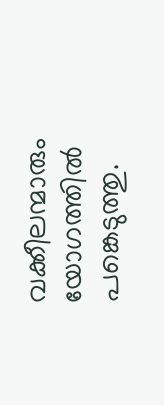വക്കീലന്മാരും യോഗത്തില്‍ പങ്കെടുത്തു.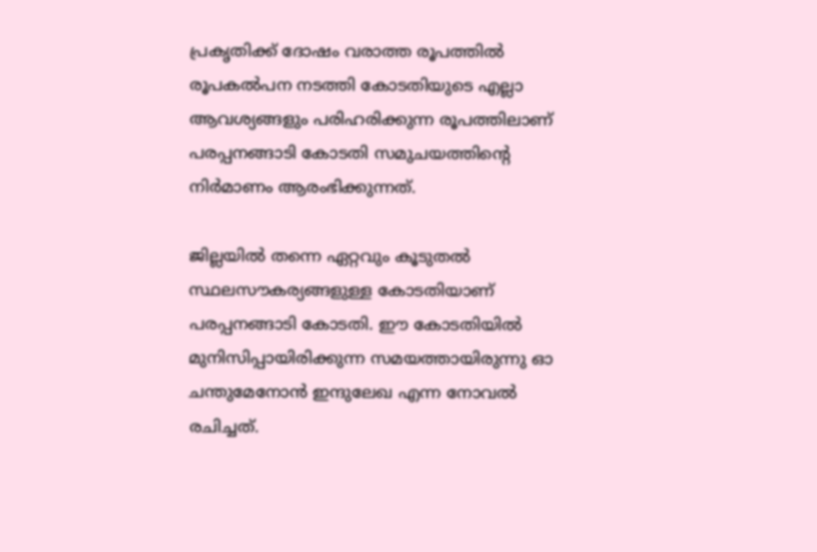പ്രകൃതിക്ക് ദോഷം വരാത്ത രൂപത്തില്‍ രൂപകല്‍പന നടത്തി കോടതിയുടെ എല്ലാ ആവശ്യങ്ങളും പരിഹരിക്കുന്ന രൂപത്തിലാണ് പരപ്പനങ്ങാടി കോടതി സമുചയത്തിന്റെ നിര്‍മാണം ആരംഭിക്കുന്നത്.

ജില്ലയില്‍ തന്നെ ഏറ്റവും കൂടുതല്‍ സ്ഥലസൗകര്യങ്ങളുള്ള കോടതിയാണ് പരപ്പനങ്ങാടി കോടതി. ഈ കോടതിയില്‍ മുനിസിപ്പായിരിക്കുന്ന സമയത്തായിരുന്നു ഓ ചന്തുമേനോന്‍ ഇന്ദുലേഖ എന്ന നോവല്‍ രചിച്ചത്.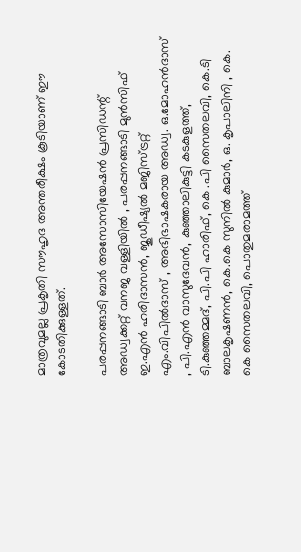മാത്രവുമല്ല പ്രകൃതി സൗഹൃദ അന്തരീക്ഷം കൂടിയാണ് ഈ കോടതിക്കുള്ളത്.

പരപ്പനങ്ങാടി ബാര്‍ അസോസിയേഷന്‍ പ്രസിഡന്റ് അഡ്വക്കറ്റ് വനജ വള്ളിയില്‍ , പരപ്പനങ്ങാടി മുന്‍സിഫ് ഇ.എന്‍ ഹരിദാസന്‍, ജുഡീഷ്യല്‍ മജിസ്ട്രറ്റ് എം.വിപില്‍ദാസ് , അഭിഭാഷകരായ അഡ്വ. ഒ.മോഹന്‍ദാസ് , പി.എന്‍ വാസുദേവന്‍, കുഞ്ഞാലികുട്ടി കടകുളത്ത്, ടി.കുഞ്ഞമ്മദ്, പി.പി ഹാരിഫ്, കെ .പി സൈതലവി, കെ.ടി ബാലകൃഷണന്‍, കെ.കെ സുനില്‍ കുമാര്‍, ഒ. കൃപാലിനി , കെ. കെ സൈതലവി, പൊതുമരാമത്ത്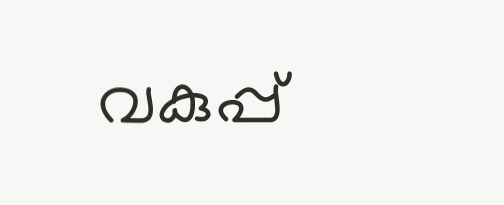വകുപ്പ്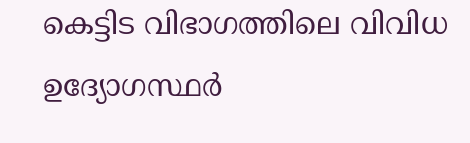കെട്ടിട വിഭാഗത്തിലെ വിവിധ ഉദ്യോഗസ്ഥര്‍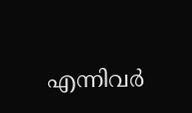എന്നിവര്‍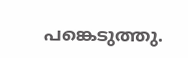പങ്കെടുത്തു.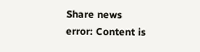Share news
error: Content is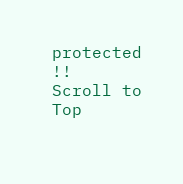protected !!
Scroll to Top